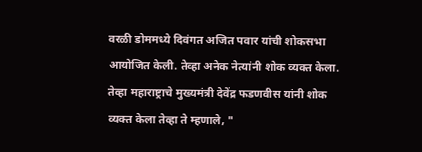वरळी डोममध्ये दिवंगत अजित पवार यांची शोकसभा आयोजित केली. तेव्हा अनेक नेत्यांनी शोक व्यक्त केला. तेव्हा महाराष्ट्राचे मुख्यमंत्री देवेंद्र फडणवीस यांनी शोक व्यक्त केला तेव्हा ते म्हणाले, "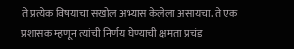ते प्रत्येक विषयाचा सखोल अभ्यास केलेला असायचा. ते एक प्रशासक म्हणून त्यांची निर्णय घेण्याची क्षमता प्रचंड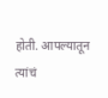होती. आपल्यातून त्यांचं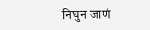निघुन जाणं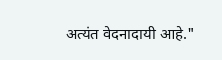अत्यंत वेदनादायी आहे."